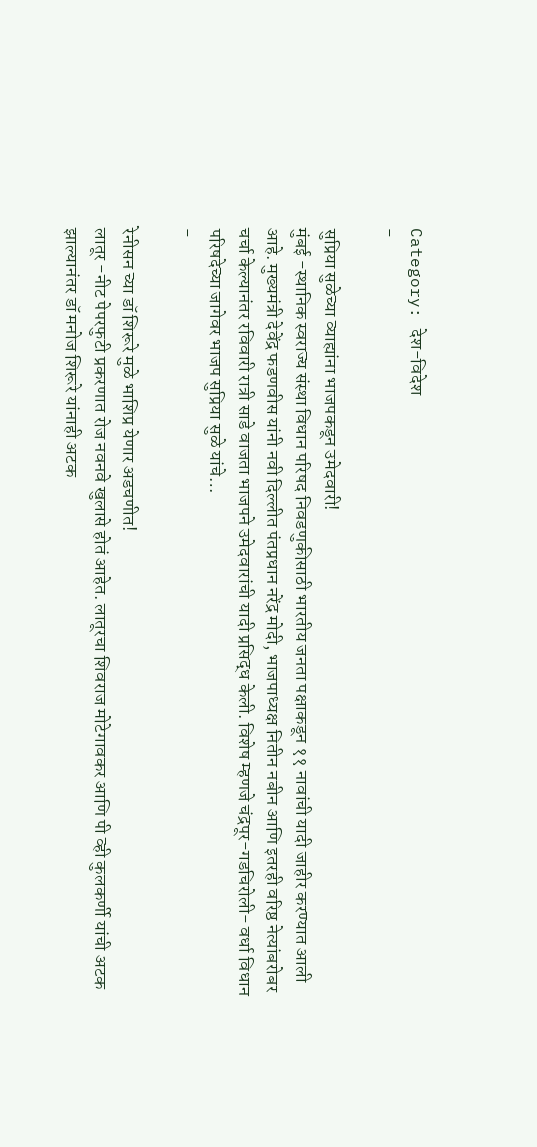Category: देश-विदेश
-

सुप्रिया सुळेच्या व्याह्यांना भाजपकडून उमेदवारी!
मुंबई -स्थानिक स्वराज्य संस्था विधान परिषद निवडणुकीसाठी भारतीय जनता पक्षाकडून ११ नावांची यादी जाहीर करण्यात आली आहे. मुख्यमंत्री देवेंद्र फडणवीस यांनी नवी दिल्लीत पंतप्रधान नरेंद्र मोदी, भाजपाध्यक्ष नितीन नबीन आणि इतरही वरिष्ठ नेत्यांबरोबर चर्चा केल्यानंतर रविवारी रात्री साडे वाजता भाजपने उमेदवारांची यादी प्रसिद्ध केली. विशेष म्हणजे चंद्रपूर-गडचिरोली- वर्धा विधान परिषदेच्या जागेवर भाजप सुप्रिया सुळे यांचे…
-

रेनीसन च्या डॉ शिरूरे मुळे भाशिप्र येणार अडचणीत!
लातूर -नीट पेपरफुटी प्रकरणात रोज नवनवे खुलासे होतं आहेत. लातूरचा शिवराज मोटेगावकर आणि पी व्ही कुलकर्णी यांची अटक झाल्यानंतर डॉ मनोज शिरूरे यांनाही अटक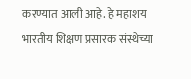करण्यात आली आहे. हे महाशय भारतीय शिक्षण प्रसारक संस्थेच्या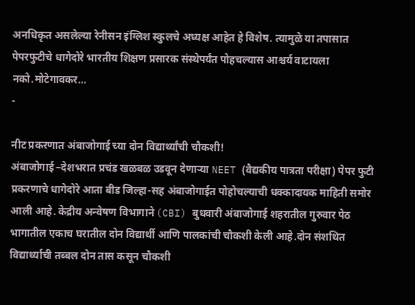अनधिकृत असलेल्या रेनीसन इंग्लिश स्कुलचे अध्यक्ष आहेत हे विशेष. त्यामुळे या तपासात पेपरफुटीचे धागेदोरे भारतीय शिक्षण प्रसारक संस्थेपर्यंत पोहचल्यास आश्चर्य वाटायला नको.मोटेगावकर…
-

नीट प्रकरणात अंबाजोगाई च्या दोन विद्यार्थ्यांची चौकशी!
अंबाजोगाई –देशभरात प्रचंड खळबळ उडवून देणाऱ्या NEET (वैद्यकीय पात्रता परीक्षा) पेपर फुटी प्रकरणाचे धागेदोरे आता बीड जिल्हा-सह अंबाजोगाईत पोहोचल्याची धक्कादायक माहिती समोर आली आहे. केद्रीय अन्वेषण विभागाने (CBI) बुधवारी अंबाजोगाई शहरातील गुरुवार पेठ भागातील एकाच घरातील दोन विद्यार्थी आणि पालकांची चौकशी केली आहे.दोन संशथित विद्यार्थ्याची तब्बल दोन तास कसून चौकशी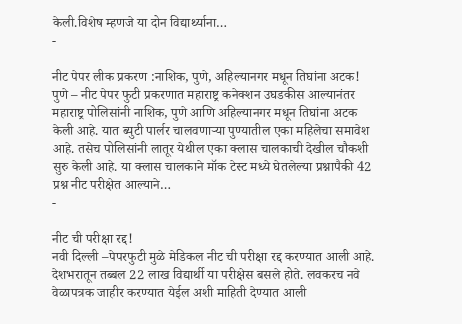केली.विशेष म्हणजे या दोन विद्यार्थ्याना…
-

नीट पेपर लीक प्रकरण :नाशिक, पुणे, अहिल्यानगर मधून तिघांना अटक!
पुणे – नीट पेपर फुटी प्रकरणात महाराष्ट्र कनेक्शन उघडकीस आल्यानंतर महाराष्ट्र पोलिसांनी नाशिक, पुणे आणि अहिल्यानगर मधून तिघांना अटक केली आहे. यात ब्युटी पार्लर चालवणाऱ्या पुण्यातील एका महिलेचा समावेश आहे. तसेच पोलिसांनी लातूर येथील एका क्लास चालकाची देखील चौकशी सुरु केली आहे. या क्लास चालकाने मॉक टेस्ट मध्ये घेतलेल्या प्रश्नापैकी 42 प्रश्न नीट परीक्षेत आल्याने…
-

नीट ची परीक्षा रद्द!
नवी दिल्ली –पेपरफुटी मुळे मेडिकल नीट ची परीक्षा रद्द करण्यात आली आहे. देशभरातून तब्बल 22 लाख विद्यार्थी या परीक्षेस बसले होते. लवकरच नवे वेळापत्रक जाहीर करण्यात येईल अशी माहिती देण्यात आली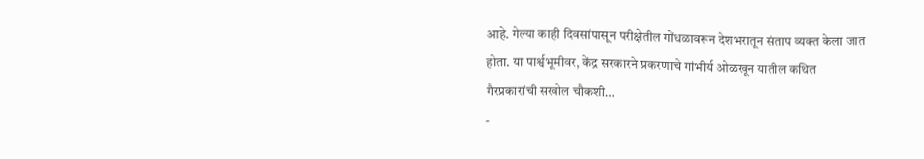आहे. गेल्या काही दिवसांपासून परीक्षेतील गोंधळावरून देशभरातून संताप व्यक्त केला जात होता. या पार्श्वभूमीवर, केंद्र सरकारने प्रकरणाचे गांभीर्य ओळखून यातील कथित गैरप्रकारांची सखोल चौकशी…
-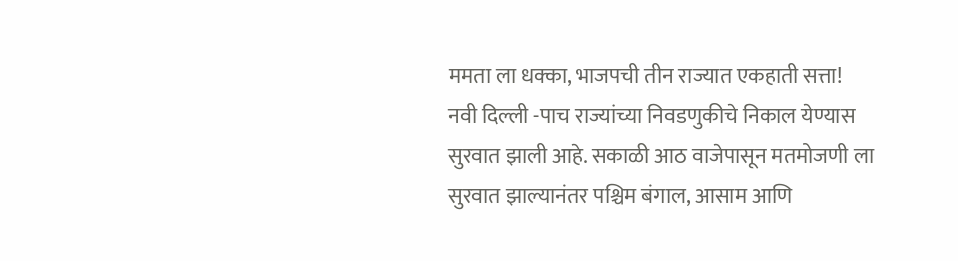ममता ला धक्का, भाजपची तीन राज्यात एकहाती सत्ता!
नवी दिल्ली -पाच राज्यांच्या निवडणुकीचे निकाल येण्यास सुरवात झाली आहे. सकाळी आठ वाजेपासून मतमोजणी ला सुरवात झाल्यानंतर पश्चिम बंगाल, आसाम आणि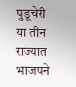पुडूचेरी या तीन राज्यात भाजपने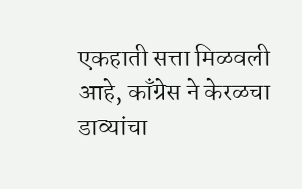एकहाती सत्ता मिळवली आहे, काँग्रेस ने केरळचा डाव्यांचा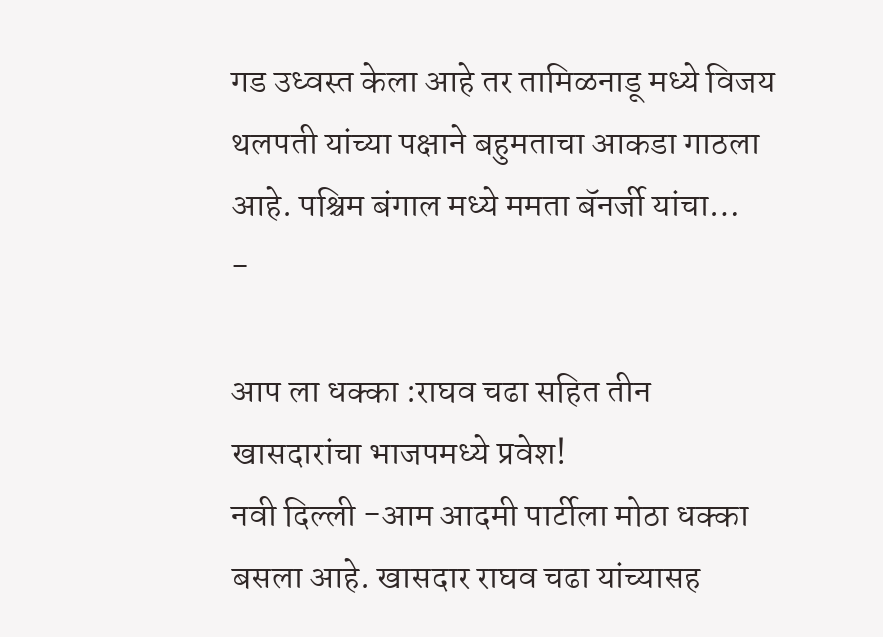गड उध्वस्त केला आहे तर तामिळनाडू मध्ये विजय थलपती यांच्या पक्षाने बहुमताचा आकडा गाठला आहे. पश्चिम बंगाल मध्ये ममता बॅनर्जी यांचा…
-

आप ला धक्का :राघव चढा सहित तीन खासदारांचा भाजपमध्ये प्रवेश!
नवी दिल्ली -आम आदमी पार्टीला मोठा धक्का बसला आहे. खासदार राघव चढा यांच्यासह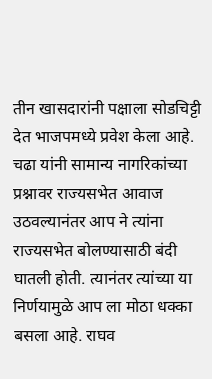तीन खासदारांनी पक्षाला सोडचिट्टी देत भाजपमध्ये प्रवेश केला आहे. चढा यांनी सामान्य नागरिकांच्या प्रश्नावर राज्यसभेत आवाज उठवल्यानंतर आप ने त्यांना राज्यसभेत बोलण्यासाठी बंदी घातली होती. त्यानंतर त्यांच्या या निर्णयामुळे आप ला मोठा धक्का बसला आहे. राघव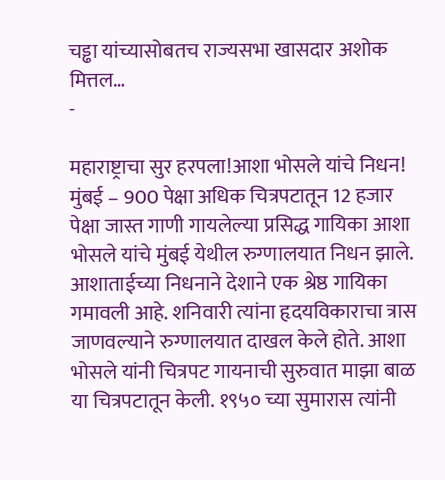चड्ढा यांच्यासोबतच राज्यसभा खासदार अशोक मित्तल…
-

महाराष्ट्राचा सुर हरपला!आशा भोसले यांचे निधन!
मुंबई – 900 पेक्षा अधिक चित्रपटातून 12 हजार पेक्षा जास्त गाणी गायलेल्या प्रसिद्ध गायिका आशा भोसले यांचे मुंबई येथील रुग्णालयात निधन झाले. आशाताईच्या निधनाने देशाने एक श्रेष्ठ गायिका गमावली आहे. शनिवारी त्यांना हृदयविकाराचा त्रास जाणवल्याने रुग्णालयात दाखल केले होते. आशा भोसले यांनी चित्रपट गायनाची सुरुवात माझा बाळ या चित्रपटातून केली. १९५० च्या सुमारास त्यांनी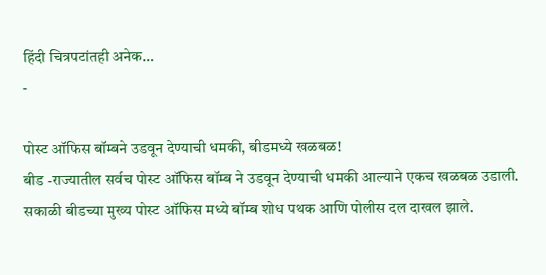हिंदी चित्रपटांतही अनेक…
-

पोस्ट ऑफिस बॉम्बने उडवून देण्याची धमकी, बीडमध्ये खळबळ!
बीड -राज्यातील सर्वच पोस्ट ऑफिस बॉम्ब ने उडवून देण्याची धमकी आल्याने एकच खळबळ उडाली. सकाळी बीडच्या मुख्य पोस्ट ऑफिस मध्ये बॉम्ब शोध पथक आणि पोलीस दल दाखल झाले.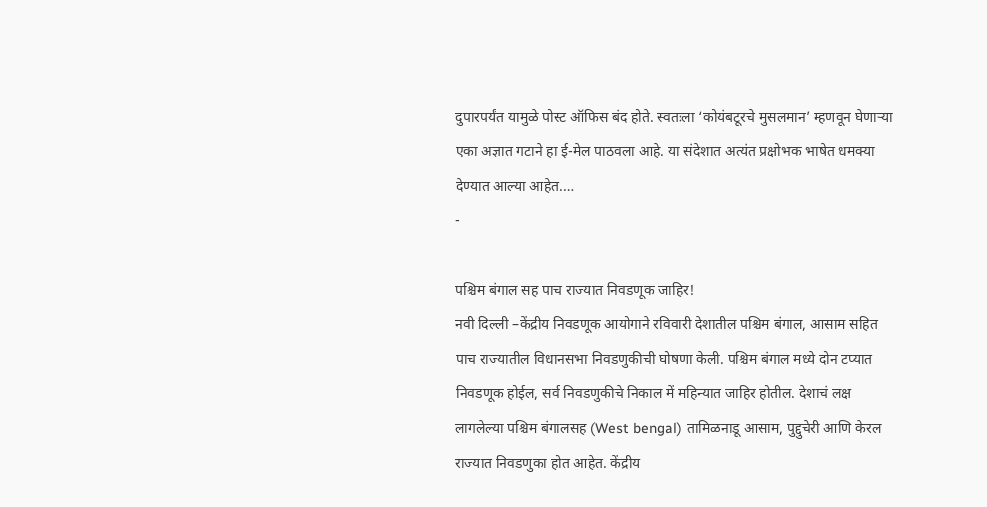दुपारपर्यंत यामुळे पोस्ट ऑफिस बंद होते. स्वतःला ‘कोयंबटूरचे मुसलमान’ म्हणवून घेणाऱ्या एका अज्ञात गटाने हा ई-मेल पाठवला आहे. या संदेशात अत्यंत प्रक्षोभक भाषेत धमक्या देण्यात आल्या आहेत.…
-

पश्चिम बंगाल सह पाच राज्यात निवडणूक जाहिर!
नवी दिल्ली –केंद्रीय निवडणूक आयोगाने रविवारी देशातील पश्चिम बंगाल, आसाम सहित पाच राज्यातील विधानसभा निवडणुकीची घोषणा केली. पश्चिम बंगाल मध्ये दोन टप्यात निवडणूक होईल, सर्व निवडणुकीचे निकाल में महिन्यात जाहिर होतील. देशाचं लक्ष लागलेल्या पश्चिम बंगालसह (West bengal) तामिळनाडू आसाम, पुद्दुचेरी आणि केरल राज्यात निवडणुका होत आहेत. केंद्रीय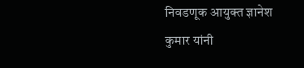निवडणूक आयुक्त ज्ञानेश कुमार यांनी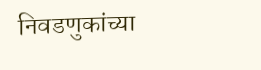निवडणुकांच्या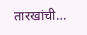तारखांची…